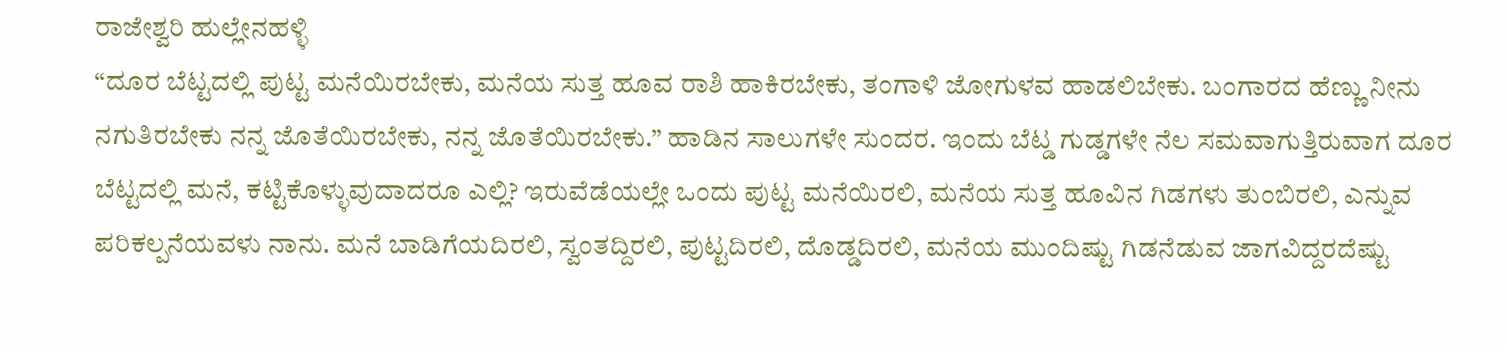ರಾಜೇಶ್ವರಿ ಹುಲ್ಲೇನಹಳ್ಳಿ
“ದೂರ ಬೆಟ್ಟದಲ್ಲಿ ಪುಟ್ಟ ಮನೆಯಿರಬೇಕು, ಮನೆಯ ಸುತ್ತ ಹೂವ ರಾಶಿ ಹಾಕಿರಬೇಕು, ತಂಗಾಳಿ ಜೋಗುಳವ ಹಾಡಲಿಬೇಕು. ಬಂಗಾರದ ಹೆಣ್ಣು ನೀನು ನಗುತಿರಬೇಕು ನನ್ನ ಜೊತೆಯಿರಬೇಕು, ನನ್ನ ಜೊತೆಯಿರಬೇಕು.” ಹಾಡಿನ ಸಾಲುಗಳೇ ಸುಂದರ. ಇಂದು ಬೆಟ್ಡ ಗುಡ್ಡಗಳೇ ನೆಲ ಸಮವಾಗುತ್ತಿರುವಾಗ ದೂರ ಬೆಟ್ಟದಲ್ಲಿ ಮನೆ, ಕಟ್ಟಿಕೊಳ್ಳುವುದಾದರೂ ಎಲ್ಲಿ? ಇರುವೆಡೆಯಲ್ಲೇ ಒಂದು ಪುಟ್ಟ ಮನೆಯಿರಲಿ, ಮನೆಯ ಸುತ್ತ ಹೂವಿನ ಗಿಡಗಳು ತುಂಬಿರಲಿ, ಎನ್ನುವ ಪರಿಕಲ್ಪನೆಯವಳು ನಾನು. ಮನೆ ಬಾಡಿಗೆಯದಿರಲಿ, ಸ್ವಂತದ್ದಿರಲಿ, ಪುಟ್ಟದಿರಲಿ, ದೊಡ್ಡದಿರಲಿ, ಮನೆಯ ಮುಂದಿಷ್ಟು ಗಿಡನೆಡುವ ಜಾಗವಿದ್ದರದೆಷ್ಟು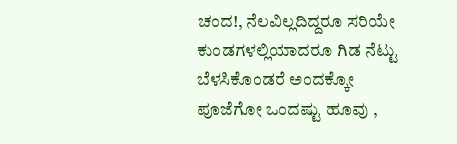ಚಂದ!, ನೆಲವಿಲ್ಲದಿದ್ದರೂ ಸರಿಯೇ ಕುಂಡಗಳಲ್ಲಿಯಾದರೂ ಗಿಡ ನೆಟ್ಟು ಬೆಳಸಿಕೊಂಡರೆ ಅಂದಕ್ಕೋ ಪೂಜೆಗೋ ಒಂದಷ್ಟು ಹೂವು ,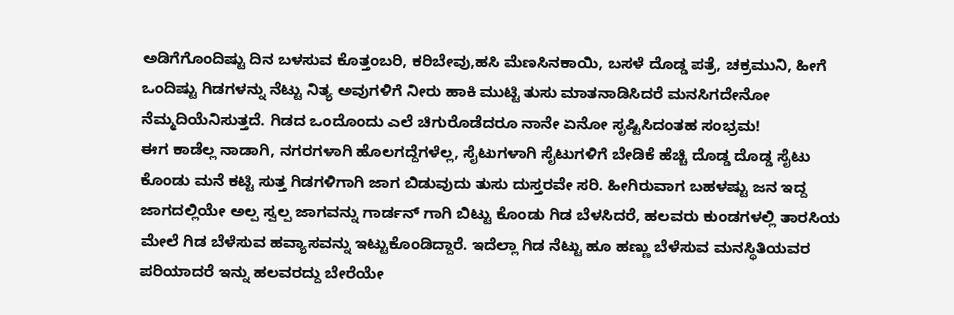ಅಡಿಗೆಗೊಂದಿಷ್ಟು ದಿನ ಬಳಸುವ ಕೊತ್ತಂಬರಿ, ಕರಿಬೇವು,ಹಸಿ ಮೆಣಸಿನಕಾಯಿ, ಬಸಳೆ ದೊಡ್ಡ ಪತ್ರೆ, ಚಕ್ರಮುನಿ, ಹೀಗೆ ಒಂದಿಷ್ಟು ಗಿಡಗಳನ್ನು ನೆಟ್ಟು ನಿತ್ಯ ಅವುಗಳಿಗೆ ನೀರು ಹಾಕಿ ಮುಟ್ಟಿ ತುಸು ಮಾತನಾಡಿಸಿದರೆ ಮನಸಿಗದೇನೋ ನೆಮ್ಮದಿಯೆನಿಸುತ್ತದೆ. ಗಿಡದ ಒಂದೊಂದು ಎಲೆ ಚಿಗುರೊಡೆದರೂ ನಾನೇ ಏನೋ ಸೃಷ್ಟಿಸಿದಂತಹ ಸಂಭ್ರಮ!
ಈಗ ಕಾಡೆಲ್ಲ ನಾಡಾಗಿ, ನಗರಗಳಾಗಿ ಹೊಲಗದ್ದೆಗಳೆಲ್ಲ, ಸೈಟುಗಳಾಗಿ ಸೈಟುಗಳಿಗೆ ಬೇಡಿಕೆ ಹೆಚ್ಚಿ ದೊಡ್ಡ ದೊಡ್ಡ ಸೈಟು ಕೊಂಡು ಮನೆ ಕಟ್ಟಿ ಸುತ್ತ ಗಿಡಗಳಿಗಾಗಿ ಜಾಗ ಬಿಡುವುದು ತುಸು ದುಸ್ತರವೇ ಸರಿ. ಹೀಗಿರುವಾಗ ಬಹಳಷ್ಟು ಜನ ಇದ್ದ ಜಾಗದಲ್ಲಿಯೇ ಅಲ್ಪ ಸ್ವಲ್ಪ ಜಾಗವನ್ನು ಗಾರ್ಡನ್ ಗಾಗಿ ಬಿಟ್ಟು ಕೊಂಡು ಗಿಡ ಬೆಳಸಿದರೆ, ಹಲವರು ಕುಂಡಗಳಲ್ಲಿ ತಾರಸಿಯ ಮೇಲೆ ಗಿಡ ಬೆಳೆಸುವ ಹವ್ಯಾಸವನ್ನು ಇಟ್ಟುಕೊಂಡಿದ್ದಾರೆ. ಇದೆಲ್ಲಾ ಗಿಡ ನೆಟ್ಟು ಹೂ ಹಣ್ಣು ಬೆಳೆಸುವ ಮನಸ್ಥಿತಿಯವರ ಪರಿಯಾದರೆ ಇನ್ನು ಹಲವರದ್ದು ಬೇರೆಯೇ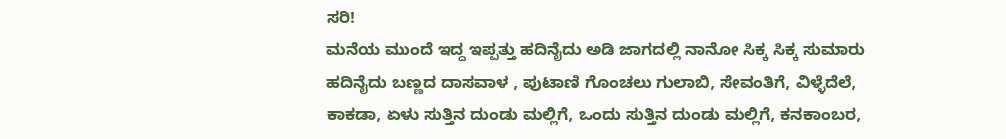ಸರಿ!
ಮನೆಯ ಮುಂದೆ ಇದ್ದ ಇಪ್ಪತ್ತು ಹದಿನೈದು ಅಡಿ ಜಾಗದಲ್ಲಿ ನಾನೋ ಸಿಕ್ಕ ಸಿಕ್ಕ ಸುಮಾರು ಹದಿನೈದು ಬಣ್ಣದ ದಾಸವಾಳ , ಪುಟಾಣಿ ಗೊಂಚಲು ಗುಲಾಬಿ, ಸೇವಂತಿಗೆ, ವಿಳ್ಳೆದೆಲೆ, ಕಾಕಡಾ, ಏಳು ಸುತ್ತಿನ ದುಂಡು ಮಲ್ಲಿಗೆ, ಒಂದು ಸುತ್ತಿನ ದುಂಡು ಮಲ್ಲಿಗೆ, ಕನಕಾಂಬರ,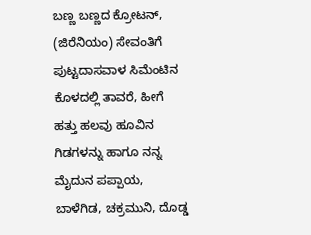ಬಣ್ಣ ಬಣ್ಣದ ಕ್ರೋಟನ್, (ಜಿರೆನಿಯಂ) ಸೇವಂತಿಗೆ ಪುಟ್ಟದಾಸವಾಳ ಸಿಮೆಂಟಿನ ಕೊಳದಲ್ಲಿ ತಾವರೆ, ಹೀಗೆ ಹತ್ತು ಹಲವು ಹೂವಿನ ಗಿಡಗಳನ್ನು ಹಾಗೂ ನನ್ನ ಮೈದುನ ಪಪ್ಪಾಯ, ಬಾಳೆಗಿಡ, ಚಕ್ರಮುನಿ, ದೊಡ್ಡ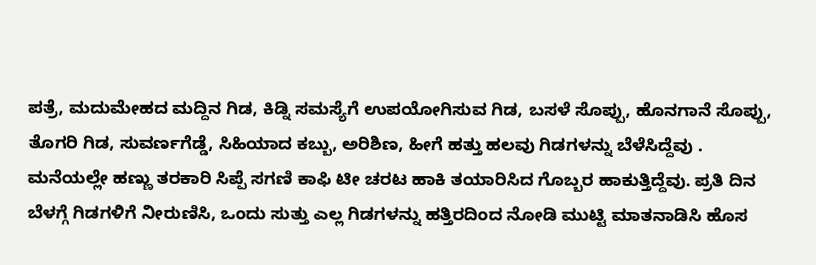ಪತ್ರೆ, ಮದುಮೇಹದ ಮದ್ದಿನ ಗಿಡ, ಕಿಡ್ನಿ ಸಮಸ್ಯೆಗೆ ಉಪಯೋಗಿಸುವ ಗಿಡ, ಬಸಳೆ ಸೊಪ್ಪು, ಹೊನಗಾನೆ ಸೊಪ್ಪು, ತೊಗರಿ ಗಿಡ, ಸುವರ್ಣಗೆಡ್ಡೆ, ಸಿಹಿಯಾದ ಕಬ್ಬು, ಅರಿಶಿಣ, ಹೀಗೆ ಹತ್ತು ಹಲವು ಗಿಡಗಳನ್ನು ಬೆಳೆಸಿದ್ದೆವು . ಮನೆಯಲ್ಲೇ ಹಣ್ಣು ತರಕಾರಿ ಸಿಪ್ಪೆ ಸಗಣಿ ಕಾಫಿ ಟೀ ಚರಟ ಹಾಕಿ ತಯಾರಿಸಿದ ಗೊಬ್ಬರ ಹಾಕುತ್ತಿದ್ದೆವು. ಪ್ರತಿ ದಿನ ಬೆಳಗ್ಗೆ ಗಿಡಗಳಿಗೆ ನೀರುಣಿಸಿ, ಒಂದು ಸುತ್ತು ಎಲ್ಲ ಗಿಡಗಳನ್ನು ಹತ್ತಿರದಿಂದ ನೋಡಿ ಮುಟ್ಟಿ ಮಾತನಾಡಿಸಿ ಹೊಸ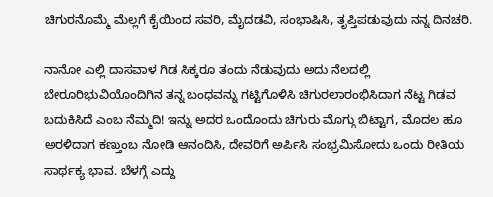ಚಿಗುರನೊಮ್ಮೆ ಮೆಲ್ಲಗೆ ಕೈಯಿಂದ ಸವರಿ, ಮೈದಡವಿ, ಸಂಭಾಷಿಸಿ, ತೃಪ್ತಿಪಡುವುದು ನನ್ನ ದಿನಚರಿ.

ನಾನೋ ಎಲ್ಲಿ ದಾಸವಾಳ ಗಿಡ ಸಿಕ್ಕರೂ ತಂದು ನೆಡುವುದು ಅದು ನೆಲದಲ್ಲಿ ಬೇರೂರಿಭುವಿಯೊಂದಿಗಿನ ತನ್ನ ಬಂಧವನ್ನು ಗಟ್ಟಿಗೊಳಿಸಿ ಚಿಗುರಲಾರಂಭಿಸಿದಾಗ ನೆಟ್ಟ ಗಿಡವ ಬದುಕಿಸಿದೆ ಎಂಬ ನೆಮ್ಮದಿ! ಇನ್ನು ಅದರ ಒಂದೊಂದು ಚಿಗುರು ಮೊಗ್ಗು ಬಿಟ್ಟಾಗ, ಮೊದಲ ಹೂ ಅರಳಿದಾಗ ಕಣ್ತುಂಬ ನೋಡಿ ಆನಂದಿಸಿ, ದೇವರಿಗೆ ಅರ್ಪಿಸಿ ಸಂಭ್ರಮಿಸೋದು ಒಂದು ರೀತಿಯ ಸಾರ್ಥಕ್ಯ ಭಾವ. ಬೆಳಗ್ಗೆ ಎದ್ದು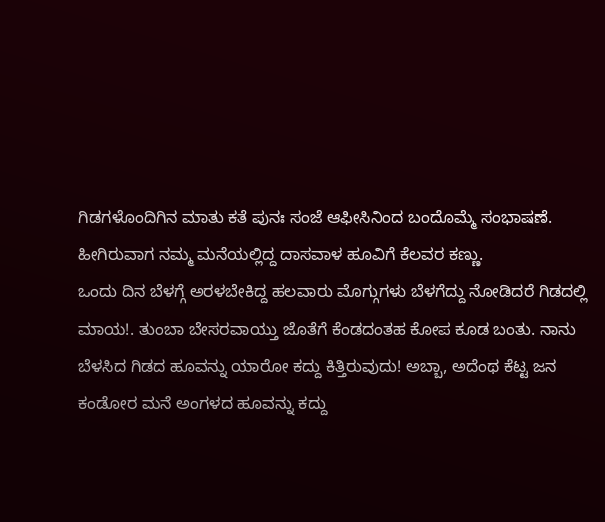ಗಿಡಗಳೊಂದಿಗಿನ ಮಾತು ಕತೆ ಪುನಃ ಸಂಜೆ ಆಫೀಸಿನಿಂದ ಬಂದೊಮ್ಮೆ ಸಂಭಾಷಣೆ. ಹೀಗಿರುವಾಗ ನಮ್ಮ ಮನೆಯಲ್ಲಿದ್ದ ದಾಸವಾಳ ಹೂವಿಗೆ ಕೆಲವರ ಕಣ್ಣು.
ಒಂದು ದಿನ ಬೆಳಗ್ಗೆ ಅರಳಬೇಕಿದ್ದ ಹಲವಾರು ಮೊಗ್ಗುಗಳು ಬೆಳಗೆದ್ದು ನೋಡಿದರೆ ಗಿಡದಲ್ಲಿ ಮಾಯ!. ತುಂಬಾ ಬೇಸರವಾಯ್ತು ಜೊತೆಗೆ ಕೆಂಡದಂತಹ ಕೋಪ ಕೂಡ ಬಂತು. ನಾನು ಬೆಳಸಿದ ಗಿಡದ ಹೂವನ್ನು ಯಾರೋ ಕದ್ದು ಕಿತ್ತಿರುವುದು! ಅಬ್ಬಾ, ಅದೆಂಥ ಕೆಟ್ಟ ಜನ ಕಂಡೋರ ಮನೆ ಅಂಗಳದ ಹೂವನ್ನು ಕದ್ದು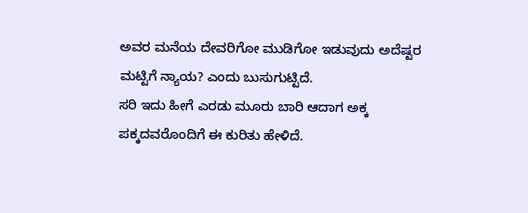ಅವರ ಮನೆಯ ದೇವರಿಗೋ ಮುಡಿಗೋ ಇಡುವುದು ಅದೆಷ್ಟರ ಮಟ್ಟಿಗೆ ನ್ಯಾಯ? ಎಂದು ಬುಸುಗುಟ್ಟಿದೆ.
ಸರಿ ಇದು ಹೀಗೆ ಎರಡು ಮೂರು ಬಾರಿ ಆದಾಗ ಅಕ್ಕ ಪಕ್ಕದವರೊಂದಿಗೆ ಈ ಕುರಿತು ಹೇಳಿದೆ.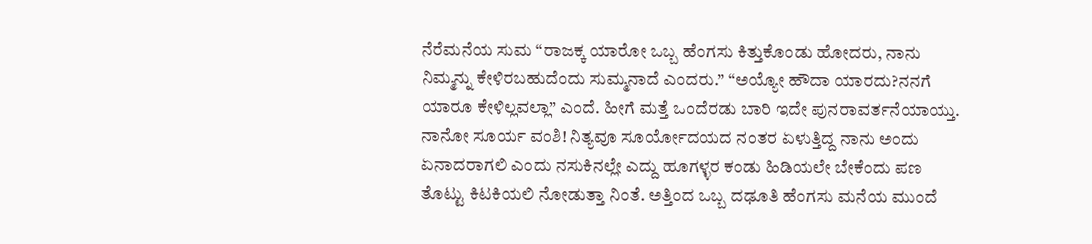ನೆರೆಮನೆಯ ಸುಮ “ರಾಜಕ್ಕ ಯಾರೋ ಒಬ್ಬ ಹೆಂಗಸು ಕಿತ್ತುಕೊಂಡು ಹೋದರು, ನಾನು ನಿಮ್ಮನ್ನು ಕೇಳಿರಬಹುದೆಂದು ಸುಮ್ಮನಾದೆ ಎಂದರು.” “ಅಯ್ಯೋ ಹೌದಾ ಯಾರದು?ನನಗೆ ಯಾರೂ ಕೇಳಿಲ್ಲವಲ್ಲಾ” ಎಂದೆ. ಹೀಗೆ ಮತ್ತೆ ಒಂದೆರಡು ಬಾರಿ ಇದೇ ಪುನರಾವರ್ತನೆಯಾಯ್ತು. ನಾನೋ ಸೂರ್ಯ ವಂಶಿ! ನಿತ್ಯವೂ ಸೂರ್ಯೋದಯದ ನಂತರ ಏಳುತ್ತಿದ್ದ ನಾನು ಅಂದು ಏನಾದರಾಗಲಿ ಎಂದು ನಸುಕಿನಲ್ಲೇ ಎದ್ದು ಹೂಗಳ್ಳರ ಕಂಡು ಹಿಡಿಯಲೇ ಬೇಕೆಂದು ಪಣ ತೊಟ್ಟು ಕಿಟಕಿಯಲಿ ನೋಡುತ್ತಾ ನಿಂತೆ. ಅತ್ತಿಂದ ಒಬ್ಬ ದಢೂತಿ ಹೆಂಗಸು ಮನೆಯ ಮುಂದೆ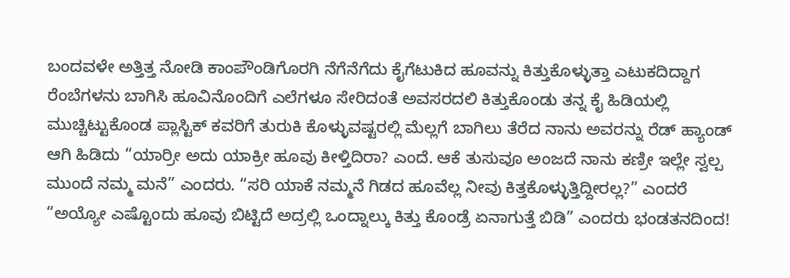ಬಂದವಳೇ ಅತ್ತಿತ್ತ ನೋಡಿ ಕಾಂಪೌಂಡಿಗೊರಗಿ ನೆಗೆನೆಗೆದು ಕೈಗೆಟುಕಿದ ಹೂವನ್ನು ಕಿತ್ತುಕೊಳ್ಳುತ್ತಾ ಎಟುಕದಿದ್ದಾಗ ರೆಂಬೆಗಳನು ಬಾಗಿಸಿ ಹೂವಿನೊಂದಿಗೆ ಎಲೆಗಳೂ ಸೇರಿದಂತೆ ಅವಸರದಲಿ ಕಿತ್ತುಕೊಂಡು ತನ್ನ ಕೈ ಹಿಡಿಯಲ್ಲಿ ಮುಚ್ಚಿಟ್ಟುಕೊಂಡ ಪ್ಲಾಸ್ಟಿಕ್ ಕವರಿಗೆ ತುರುಕಿ ಕೊಳ್ಳುವಷ್ಟರಲ್ಲಿ ಮೆಲ್ಲಗೆ ಬಾಗಿಲು ತೆರೆದ ನಾನು ಅವರನ್ನು ರೆಡ್ ಹ್ಯಾಂಡ್ ಆಗಿ ಹಿಡಿದು “ಯಾರ್ರೀ ಅದು ಯಾಕ್ರೀ ಹೂವು ಕೀಳ್ತಿದಿರಾ? ಎಂದೆ. ಆಕೆ ತುಸುವೂ ಅಂಜದೆ ನಾನು ಕಣ್ರೀ ಇಲ್ಲೇ ಸ್ವಲ್ಪ ಮುಂದೆ ನಮ್ಮ ಮನೆ” ಎಂದರು. “ಸರಿ ಯಾಕೆ ನಮ್ಮನೆ ಗಿಡದ ಹೂವೆಲ್ಲ ನೀವು ಕಿತ್ತಕೊಳ್ಳುತ್ತಿದ್ದೀರಲ್ಲ?” ಎಂದರೆ “ಅಯ್ಯೋ ಎಷ್ಟೊಂದು ಹೂವು ಬಿಟ್ಟಿದೆ ಅದ್ರಲ್ಲಿ ಒಂದ್ನಾಲ್ಕು ಕಿತ್ತು ಕೊಂಡ್ರೆ ಏನಾಗುತ್ತೆ ಬಿಡಿ” ಎಂದರು ಭಂಡತನದಿಂದ!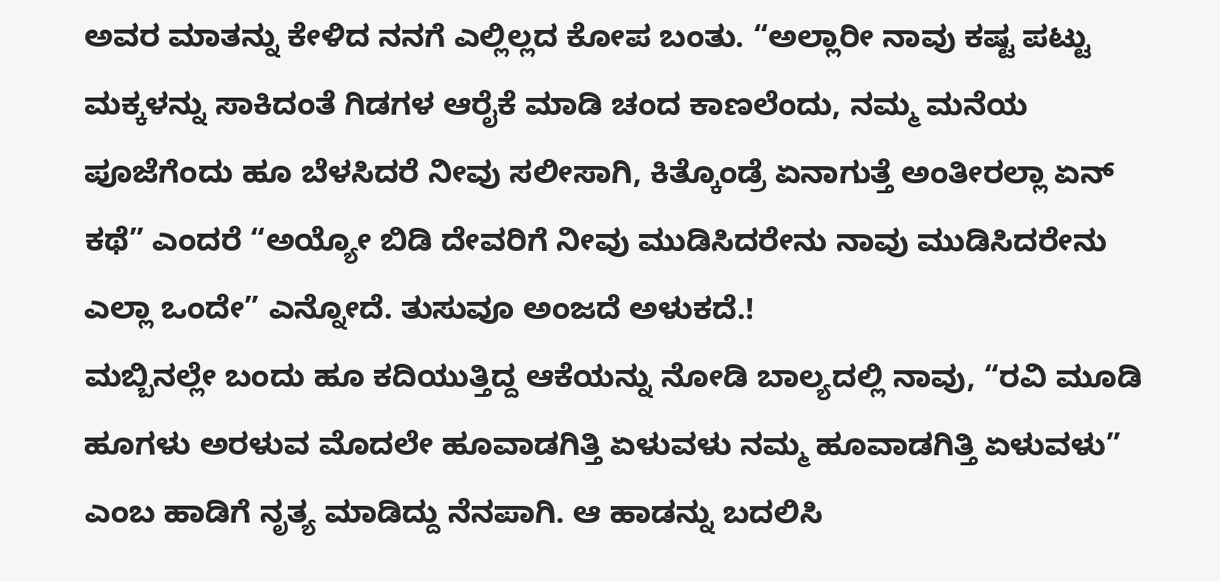ಅವರ ಮಾತನ್ನು ಕೇಳಿದ ನನಗೆ ಎಲ್ಲಿಲ್ಲದ ಕೋಪ ಬಂತು. “ಅಲ್ಲಾರೀ ನಾವು ಕಷ್ಟ ಪಟ್ಟು ಮಕ್ಕಳನ್ನು ಸಾಕಿದಂತೆ ಗಿಡಗಳ ಆರೈಕೆ ಮಾಡಿ ಚಂದ ಕಾಣಲೆಂದು, ನಮ್ಮ ಮನೆಯ ಪೂಜೆಗೆಂದು ಹೂ ಬೆಳಸಿದರೆ ನೀವು ಸಲೀಸಾಗಿ, ಕಿತ್ಕೊಂಡ್ರೆ ಏನಾಗುತ್ತೆ ಅಂತೀರಲ್ಲಾ ಏನ್ ಕಥೆ” ಎಂದರೆ “ಅಯ್ಯೋ ಬಿಡಿ ದೇವರಿಗೆ ನೀವು ಮುಡಿಸಿದರೇನು ನಾವು ಮುಡಿಸಿದರೇನು ಎಲ್ಲಾ ಒಂದೇ” ಎನ್ನೋದೆ. ತುಸುವೂ ಅಂಜದೆ ಅಳುಕದೆ.!
ಮಬ್ಬಿನಲ್ಲೇ ಬಂದು ಹೂ ಕದಿಯುತ್ತಿದ್ದ ಆಕೆಯನ್ನು ನೋಡಿ ಬಾಲ್ಯದಲ್ಲಿ ನಾವು, “ರವಿ ಮೂಡಿ ಹೂಗಳು ಅರಳುವ ಮೊದಲೇ ಹೂವಾಡಗಿತ್ತಿ ಏಳುವಳು ನಮ್ಮ ಹೂವಾಡಗಿತ್ತಿ ಏಳುವಳು” ಎಂಬ ಹಾಡಿಗೆ ನೃತ್ಯ ಮಾಡಿದ್ದು ನೆನಪಾಗಿ. ಆ ಹಾಡನ್ನು ಬದಲಿಸಿ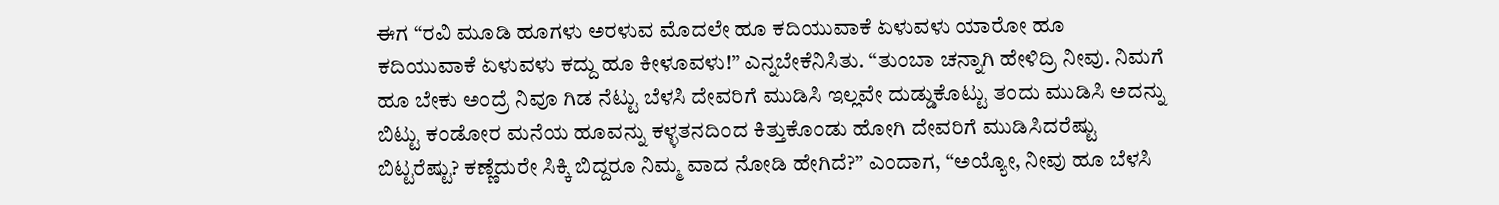ಈಗ “ರವಿ ಮೂಡಿ ಹೂಗಳು ಅರಳುವ ಮೊದಲೇ ಹೂ ಕದಿಯುವಾಕೆ ಏಳುವಳು ಯಾರೋ ಹೂ ಕದಿಯುವಾಕೆ ಏಳುವಳು ಕದ್ದು ಹೂ ಕೀಳೂವಳು!” ಎನ್ನಬೇಕೆನಿಸಿತು. “ತುಂಬಾ ಚನ್ನಾಗಿ ಹೇಳಿದ್ರಿ ನೀವು. ನಿಮಗೆ ಹೂ ಬೇಕು ಅಂದ್ರೆ ನಿವೂ ಗಿಡ ನೆಟ್ಟು ಬೆಳಸಿ ದೇವರಿಗೆ ಮುಡಿಸಿ ಇಲ್ಲವೇ ದುಡ್ಡುಕೊಟ್ಟು ತಂದು ಮುಡಿಸಿ ಅದನ್ನು ಬಿಟ್ಟು ಕಂಡೋರ ಮನೆಯ ಹೂವನ್ನು ಕಳ್ಳತನದಿಂದ ಕಿತ್ತುಕೊಂಡು ಹೋಗಿ ದೇವರಿಗೆ ಮುಡಿಸಿದರೆಷ್ಟು ಬಿಟ್ಟರೆಷ್ಟು? ಕಣ್ಣೆದುರೇ ಸಿಕ್ಕಿ ಬಿದ್ದರೂ ನಿಮ್ಮ ವಾದ ನೋಡಿ ಹೇಗಿದೆ?” ಎಂದಾಗ, “ಅಯ್ಯೋ, ನೀವು ಹೂ ಬೆಳಸಿ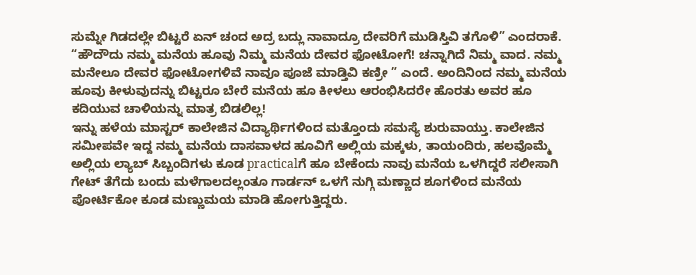ಸುಮ್ನೇ ಗಿಡದಲ್ಲೇ ಬಿಟ್ಟರೆ ಏನ್ ಚಂದ ಅದ್ರ ಬದ್ಲು ನಾವಾದ್ರೂ ದೇವರಿಗೆ ಮುಡಿಸ್ತಿವಿ ತಗೊಳಿ” ಎಂದರಾಕೆ. “ಹೌದೌದು ನಮ್ಮ ಮನೆಯ ಹೂವು ನಿಮ್ಮ ಮನೆಯ ದೇವರ ಫೋಟೋಗೆ! ಚನ್ನಾಗಿದೆ ನಿಮ್ಮ ವಾದ. ನಮ್ಮ ಮನೇಲೂ ದೇವರ ಫೋಟೋಗಳಿವೆ ನಾವೂ ಪೂಜೆ ಮಾಡ್ತಿವಿ ಕಣ್ರೀ ” ಎಂದೆ. ಅಂದಿನಿಂದ ನಮ್ಮ ಮನೆಯ ಹೂವು ಕೀಳುವುದನ್ನು ಬಿಟ್ಟರೂ ಬೇರೆ ಮನೆಯ ಹೂ ಕೀಳಲು ಆರಂಭಿಸಿದರೇ ಹೊರತು ಅವರ ಹೂ ಕದಿಯುವ ಚಾಳಿಯನ್ನು ಮಾತ್ರ ಬಿಡಲಿಲ್ಲ!
ಇನ್ನು ಹಳೆಯ ಮಾಸ್ಟರ್ ಕಾಲೇಜಿನ ವಿದ್ಯಾರ್ಥಿಗಳಿಂದ ಮತ್ತೊಂದು ಸಮಸ್ಯೆ ಶುರುವಾಯ್ತು. ಕಾಲೇಜಿನ ಸಮೀಪವೇ ಇದ್ದ ನಮ್ಮ ಮನೆಯ ದಾಸವಾಳದ ಹೂವಿಗೆ ಅಲ್ಲಿಯ ಮಕ್ಕಳು, ತಾಯಂದಿರು, ಹಲವೊಮ್ಮೆ ಅಲ್ಲಿಯ ಲ್ಯಾಬ್ ಸಿಬ್ಬಂದಿಗಳು ಕೂಡ practicalಗೆ ಹೂ ಬೇಕೆಂದು ನಾವು ಮನೆಯ ಒಳಗಿದ್ದರೆ ಸಲೀಸಾಗಿ ಗೇಟ್ ತೆಗೆದು ಬಂದು ಮಳೆಗಾಲದಲ್ಲಂತೂ ಗಾರ್ಡನ್ ಒಳಗೆ ನುಗ್ಗಿ ಮಣ್ಣಾದ ಶೂಗಳಿಂದ ಮನೆಯ ಪೋರ್ಟಿಕೋ ಕೂಡ ಮಣ್ಣುಮಯ ಮಾಡಿ ಹೋಗುತ್ತಿದ್ದರು.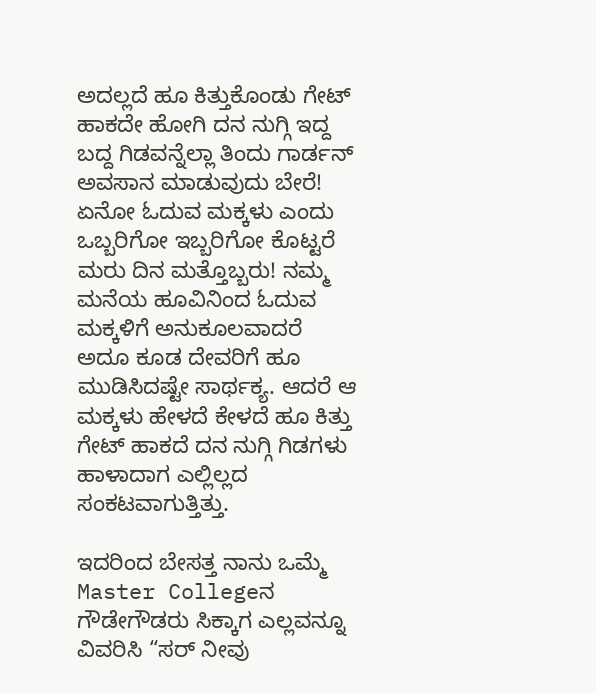ಅದಲ್ಲದೆ ಹೂ ಕಿತ್ತುಕೊಂಡು ಗೇಟ್ ಹಾಕದೇ ಹೋಗಿ ದನ ನುಗ್ಗಿ ಇದ್ದ ಬದ್ದ ಗಿಡವನ್ನೆಲ್ಲಾ ತಿಂದು ಗಾರ್ಡನ್ ಅವಸಾನ ಮಾಡುವುದು ಬೇರೆ! ಏನೋ ಓದುವ ಮಕ್ಕಳು ಎಂದು ಒಬ್ಬರಿಗೋ ಇಬ್ಬರಿಗೋ ಕೊಟ್ಟರೆ ಮರು ದಿನ ಮತ್ತೊಬ್ಬರು! ನಮ್ಮ ಮನೆಯ ಹೂವಿನಿಂದ ಓದುವ ಮಕ್ಕಳಿಗೆ ಅನುಕೂಲವಾದರೆ ಅದೂ ಕೂಡ ದೇವರಿಗೆ ಹೂ ಮುಡಿಸಿದಷ್ಟೇ ಸಾರ್ಥಕ್ಯ. ಆದರೆ ಆ ಮಕ್ಕಳು ಹೇಳದೆ ಕೇಳದೆ ಹೂ ಕಿತ್ತು ಗೇಟ್ ಹಾಕದೆ ದನ ನುಗ್ಗಿ ಗಿಡಗಳು ಹಾಳಾದಾಗ ಎಲ್ಲಿಲ್ಲದ ಸಂಕಟವಾಗುತ್ತಿತ್ತು.

ಇದರಿಂದ ಬೇಸತ್ತ ನಾನು ಒಮ್ಮೆ Master Collegeನ ಗೌಡೇಗೌಡರು ಸಿಕ್ಕಾಗ ಎಲ್ಲವನ್ನೂ ವಿವರಿಸಿ “ಸರ್ ನೀವು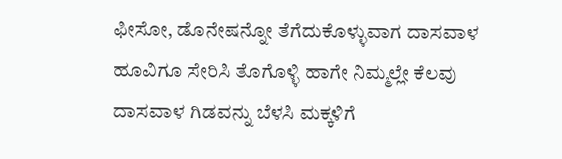ಫೀಸೋ, ಡೊನೇಷನ್ನೋ ತೆಗೆದುಕೊಳ್ಳುವಾಗ ದಾಸವಾಳ ಹೂವಿಗೂ ಸೇರಿಸಿ ತೊಗೊಳ್ಳಿ ಹಾಗೇ ನಿಮ್ಮಲ್ಲೇ ಕೆಲವು ದಾಸವಾಳ ಗಿಡವನ್ನು ಬೆಳಸಿ ಮಕ್ಕಳಿಗೆ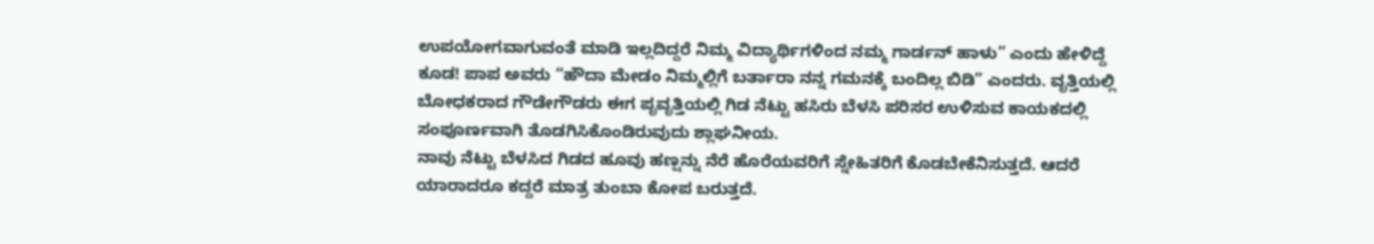ಉಪಯೋಗವಾಗುವಂತೆ ಮಾಡಿ ಇಲ್ಲದಿದ್ದರೆ ನಿಮ್ಮ ವಿದ್ಯಾರ್ಥಿಗಳಿಂದ ನಮ್ಮ ಗಾರ್ಡನ್ ಹಾಳು” ಎಂದು ಹೇಳಿದ್ದೆ ಕೂಡ! ಪಾಪ ಅವರು “ಹೌದಾ ಮೇಡಂ ನಿಮ್ಮಲ್ಲಿಗೆ ಬರ್ತಾರಾ ನನ್ನ ಗಮನಕ್ಕೆ ಬಂದಿಲ್ಲ ಬಿಡಿ” ಎಂದರು. ವೃತ್ತಿಯಲ್ಲಿ ಬೋಧಕರಾದ ಗೌಡೇಗೌಡರು ಈಗ ಪೃವೃತ್ತಿಯಲ್ಲಿ ಗಿಡ ನೆಟ್ಟು ಹಸಿರು ಬೆಳಸಿ ಪರಿಸರ ಉಳಿಸುವ ಕಾಯಕದಲ್ಲಿ ಸಂಪೂರ್ಣವಾಗಿ ತೊಡಗಿಸಿಕೊಂಡಿರುವುದು ಶ್ಲಾಘನೀಯ.
ನಾವು ನೆಟ್ಟು ಬೆಳಸಿದ ಗಿಡದ ಹೂವು ಹಣ್ಷನ್ನು ನೆರೆ ಹೊರೆಯವರಿಗೆ ಸ್ನೇಹಿತರಿಗೆ ಕೊಡಬೇಕೆನಿಸುತ್ತದೆ. ಆದರೆ ಯಾರಾದರೂ ಕದ್ದರೆ ಮಾತ್ರ ತುಂಬಾ ಕೋಪ ಬರುತ್ತದೆ.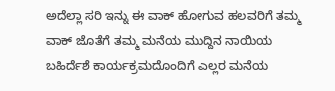ಅದೆಲ್ಲಾ ಸರಿ ಇನ್ನು ಈ ವಾಕ್ ಹೋಗುವ ಹಲವರಿಗೆ ತಮ್ಮ ವಾಕ್ ಜೊತೆಗೆ ತಮ್ಮ ಮನೆಯ ಮುದ್ದಿನ ನಾಯಿಯ ಬಹಿರ್ದೆಶೆ ಕಾರ್ಯಕ್ರಮದೊಂದಿಗೆ ಎಲ್ಲರ ಮನೆಯ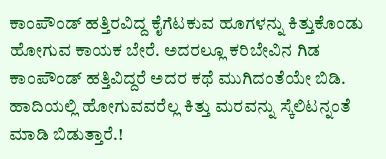ಕಾಂಪೌಂಡ್ ಹತ್ತಿರವಿದ್ದ ಕೈಗೆಟಕುವ ಹೂಗಳನ್ನು ಕಿತ್ತುಕೊಂಡು ಹೋಗುವ ಕಾಯಕ ಬೇರೆ. ಅದರಲ್ಲೂ ಕರಿಬೇವಿನ ಗಿಡ ಕಾಂಪೌಂಡ್ ಹತ್ತಿವಿದ್ದರೆ ಅದರ ಕಥೆ ಮುಗಿದಂತೆಯೇ ಬಿಡಿ. ಹಾದಿಯಲ್ಲಿ ಹೋಗುವವರೆಲ್ಲ ಕಿತ್ತು ಮರವನ್ನು ಸ್ಕೆಲಿಟನ್ನಂತೆ ಮಾಡಿ ಬಿಡುತ್ತಾರೆ.!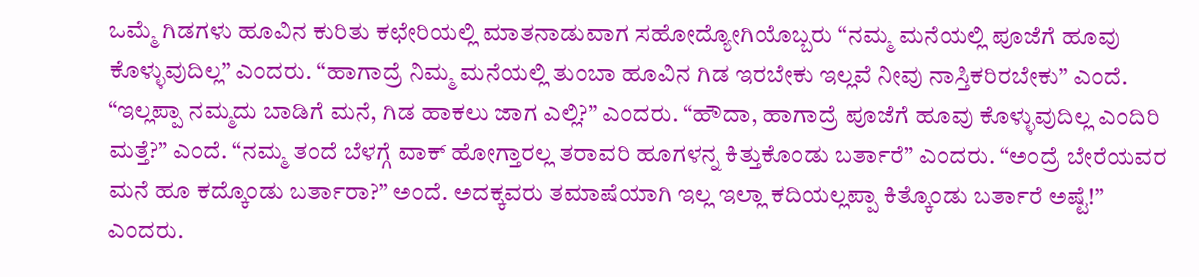ಒಮ್ಮೆ ಗಿಡಗಳು ಹೂವಿನ ಕುರಿತು ಕಛೇರಿಯಲ್ಲಿ ಮಾತನಾಡುವಾಗ ಸಹೋದ್ಯೋಗಿಯೊಬ್ಬರು “ನಮ್ಮ ಮನೆಯಲ್ಲಿ ಪೂಜೆಗೆ ಹೂವು ಕೊಳ್ಳುವುದಿಲ್ಲ” ಎಂದರು. “ಹಾಗಾದ್ರೆ ನಿಮ್ಮ ಮನೆಯಲ್ಲಿ ತುಂಬಾ ಹೂವಿನ ಗಿಡ ಇರಬೇಕು ಇಲ್ಲವೆ ನೀವು ನಾಸ್ತಿಕರಿರಬೇಕು” ಎಂದೆ. “ಇಲ್ಲಪ್ಪಾ ನಮ್ಮದು ಬಾಡಿಗೆ ಮನೆ, ಗಿಡ ಹಾಕಲು ಜಾಗ ಎಲ್ಲಿ?” ಎಂದರು. “ಹೌದಾ, ಹಾಗಾದ್ರೆ ಪೂಜೆಗೆ ಹೂವು ಕೊಳ್ಳುವುದಿಲ್ಲ ಎಂದಿರಿ ಮತ್ತೆ?” ಎಂದೆ. “ನಮ್ಮ ತಂದೆ ಬೆಳಗ್ಗೆ ವಾಕ್ ಹೋಗ್ತಾರಲ್ಲ ತರಾವರಿ ಹೂಗಳನ್ನ ಕಿತ್ತುಕೊಂಡು ಬರ್ತಾರೆ” ಎಂದರು. “ಅಂದ್ರೆ ಬೇರೆಯವರ ಮನೆ ಹೂ ಕದ್ಕೊಂಡು ಬರ್ತಾರಾ?” ಅಂದೆ. ಅದಕ್ಕವರು ತಮಾಷೆಯಾಗಿ ಇಲ್ಲ ಇಲ್ಲಾ ಕದಿಯಲ್ಲಪ್ಪಾ ಕಿತ್ಕೊಂಡು ಬರ್ತಾರೆ ಅಷ್ಟೆ!” ಎಂದರು.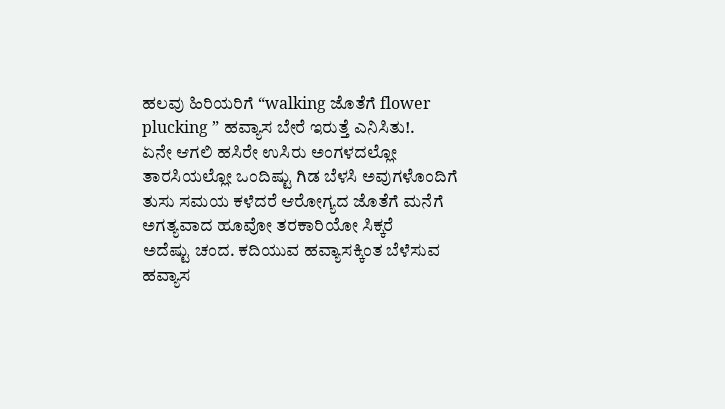ಹಲವು ಹಿರಿಯರಿಗೆ “walking ಜೊತೆಗೆ flower plucking ” ಹವ್ಯಾಸ ಬೇರೆ ಇರುತ್ತೆ ಎನಿಸಿತು!.
ಏನೇ ಆಗಲಿ ಹಸಿರೇ ಉಸಿರು ಅಂಗಳದಲ್ಲೋ ತಾರಸಿಯಲ್ಲೋ ಒಂದಿಷ್ಟು ಗಿಡ ಬೆಳಸಿ ಅವುಗಳೊಂದಿಗೆ ತುಸು ಸಮಯ ಕಳೆದರೆ ಆರೋಗ್ಯದ ಜೊತೆಗೆ ಮನೆಗೆ ಅಗತ್ಯವಾದ ಹೂವೋ ತರಕಾರಿಯೋ ಸಿಕ್ಕರೆ
ಅದೆಷ್ಟು ಚಂದ. ಕದಿಯುವ ಹವ್ಯಾಸಕ್ಕಿಂತ ಬೆಳೆಸುವ ಹವ್ಯಾಸ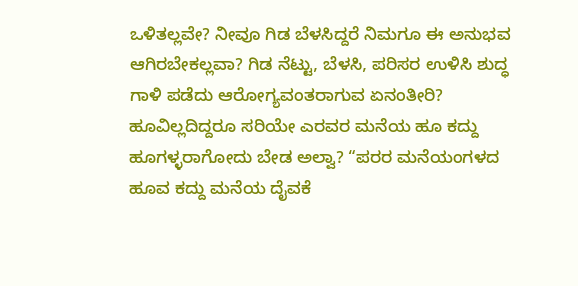ಒಳಿತಲ್ಲವೇ? ನೀವೂ ಗಿಡ ಬೆಳಸಿದ್ದರೆ ನಿಮಗೂ ಈ ಅನುಭವ ಆಗಿರಬೇಕಲ್ಲವಾ? ಗಿಡ ನೆಟ್ಟು, ಬೆಳಸಿ, ಪರಿಸರ ಉಳಿಸಿ ಶುದ್ಧ ಗಾಳಿ ಪಡೆದು ಆರೋಗ್ಯವಂತರಾಗುವ ಏನಂತೀರಿ? ಹೂವಿಲ್ಲದಿದ್ದರೂ ಸರಿಯೇ ಎರವರ ಮನೆಯ ಹೂ ಕದ್ದು ಹೂಗಳ್ಳರಾಗೋದು ಬೇಡ ಅಲ್ವಾ? “ಪರರ ಮನೆಯಂಗಳದ ಹೂವ ಕದ್ದು ಮನೆಯ ದೈವಕೆ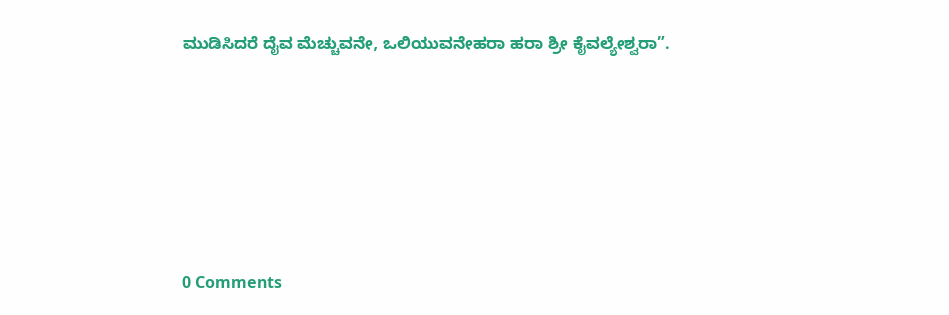ಮುಡಿಸಿದರೆ ದೈವ ಮೆಚ್ಚುವನೇ, ಒಲಿಯುವನೇಹರಾ ಹರಾ ಶ್ರೀ ಕೈವಲ್ಯೇಶ್ವರಾ”.






0 Comments